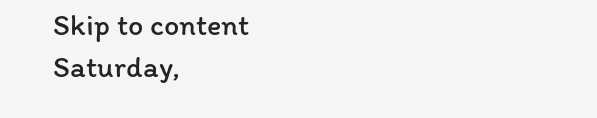Skip to content
Saturday,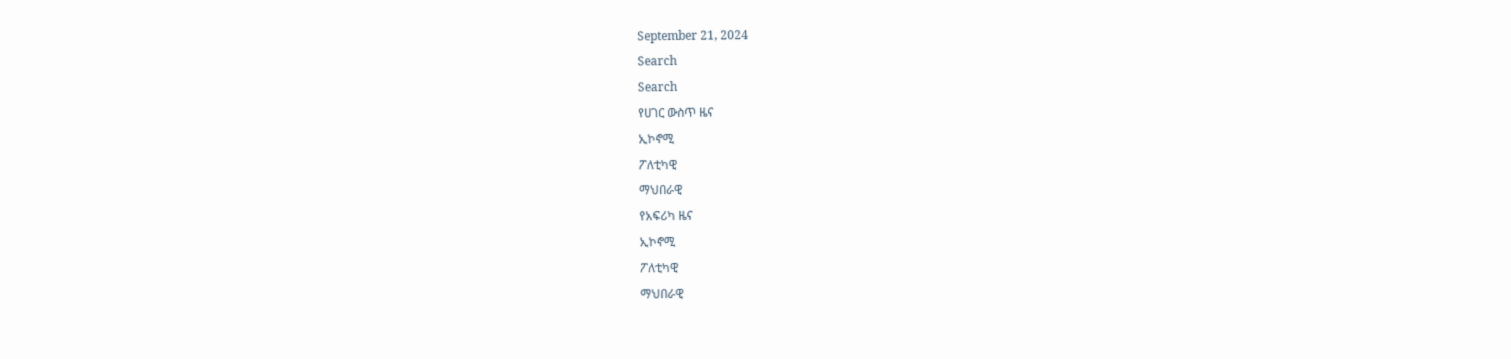September 21, 2024
Search
Search
የሀገር ውስጥ ዜና
ኢኮኖሚ
ፖለቲካዊ
ማህበራዊ
የአፍሪካ ዜና
ኢኮኖሚ
ፖለቲካዊ
ማህበራዊ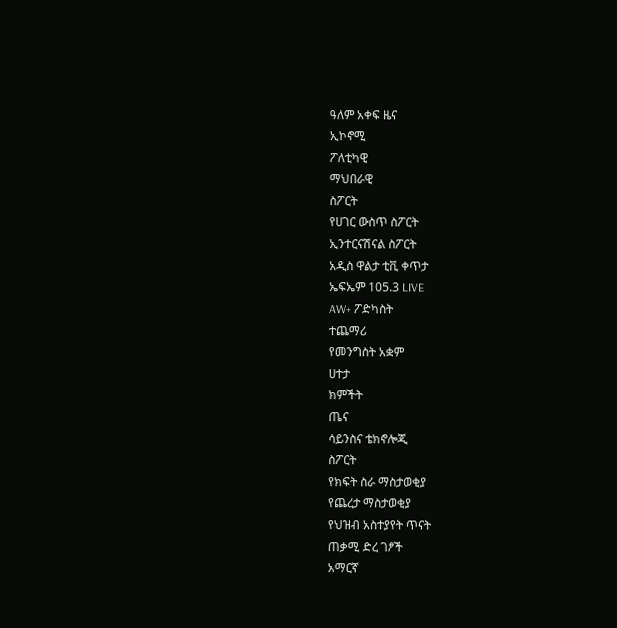ዓለም አቀፍ ዜና
ኢኮኖሚ
ፖለቲካዊ
ማህበራዊ
ስፖርት
የሀገር ውስጥ ስፖርት
ኢንተርናሽናል ስፖርት
አዲስ ዋልታ ቲቪ ቀጥታ
ኤፍኤም 105.3 LIVE
AW+ ፖድካስት
ተጨማሪ
የመንግስት አቋም
ሀተታ
ክምችት
ጤና
ሳይንስና ቴክኖሎጂ
ስፖርት
የክፍት ስራ ማስታወቂያ
የጨረታ ማስታወቂያ
የህዝብ አስተያየት ጥናት
ጠቃሚ ድረ ገፆች
አማርኛ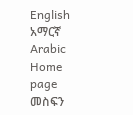English
አማርኛ
Arabic
Home
page
መስፍን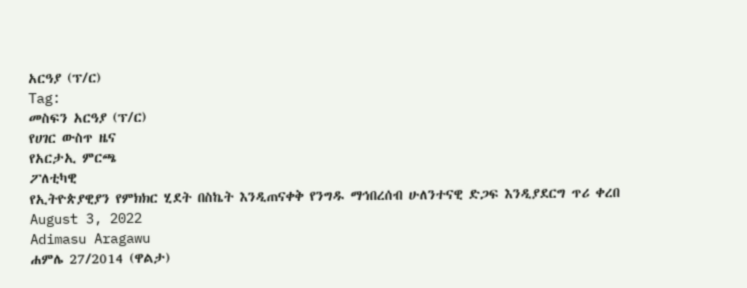አርዓያ (ፕ/ር)
Tag:
መስፍን አርዓያ (ፕ/ር)
የሀገር ውስጥ ዜና
የአርታኢ ምርጫ
ፖለቲካዊ
የኢትዮጵያዊያን የምክክር ሂደት በስኬት እንዲጠናቀቅ የንግዱ ማኅበረሰብ ሁለንተናዊ ድጋፍ እንዲያደርግ ጥሪ ቀረበ
August 3, 2022
Adimasu Aragawu
ሐምሌ 27/2014 (ዋልታ)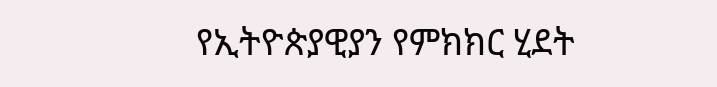የኢትዮጵያዊያን የምክክር ሂደት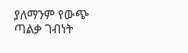ያለማንም የውጭ ጣልቃ ገብነት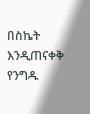በስኬት እንዲጠናቀቅ የንግዱ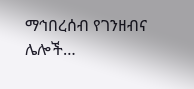ማኅበረሰብ የገንዘብና ሌሎች…